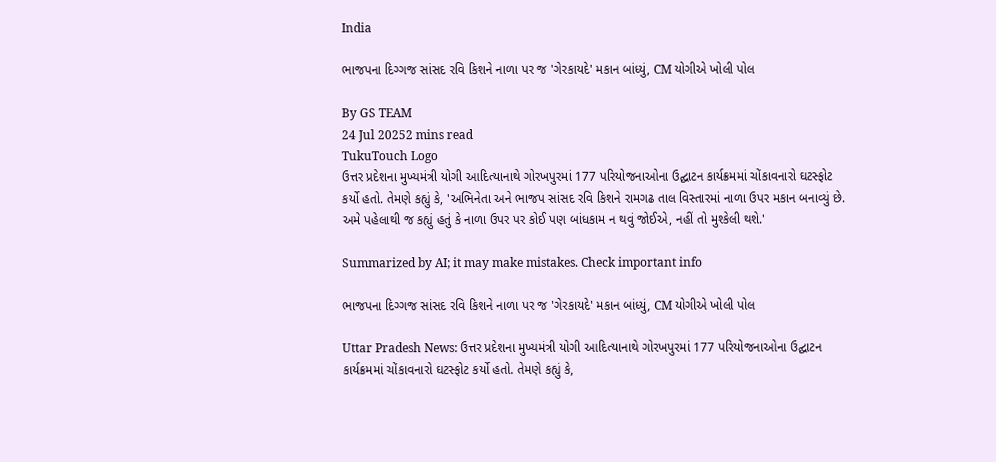India

ભાજપના દિગ્ગજ સાંસદ રવિ કિશને નાળા પર જ 'ગેરકાયદે' મકાન બાંધ્યું, CM યોગીએ ખોલી પોલ

By GS TEAM
24 Jul 20252 mins read
TukuTouch Logo
ઉત્તર પ્રદેશના મુખ્યમંત્રી યોગી આદિત્યાનાથે ગોરખપુરમાં 177 પરિયોજનાઓના ઉદ્ઘાટન કાર્યક્રમમાં ચોંકાવનારો ઘટસ્ફોટ કર્યો હતો. તેમણે કહ્યું કે, 'અભિનેતા અને ભાજપ સાંસદ રવિ કિશને રામગઢ તાલ વિસ્તારમાં નાળા ઉપર મકાન બનાવ્યું છે. અમે પહેલાથી જ કહ્યું હતું કે નાળા ઉપર પર કોઈ પણ બાંધકામ ન થવું જોઈએ, નહીં તો મુશ્કેલી થશે.'

Summarized by AI; it may make mistakes. Check important info

ભાજપના દિગ્ગજ સાંસદ રવિ કિશને નાળા પર જ 'ગેરકાયદે' મકાન બાંધ્યું, CM યોગીએ ખોલી પોલ

Uttar Pradesh News: ઉત્તર પ્રદેશના મુખ્યમંત્રી યોગી આદિત્યાનાથે ગોરખપુરમાં 177 પરિયોજનાઓના ઉદ્ઘાટન કાર્યક્રમમાં ચોંકાવનારો ઘટસ્ફોટ કર્યો હતો. તેમણે કહ્યું કે,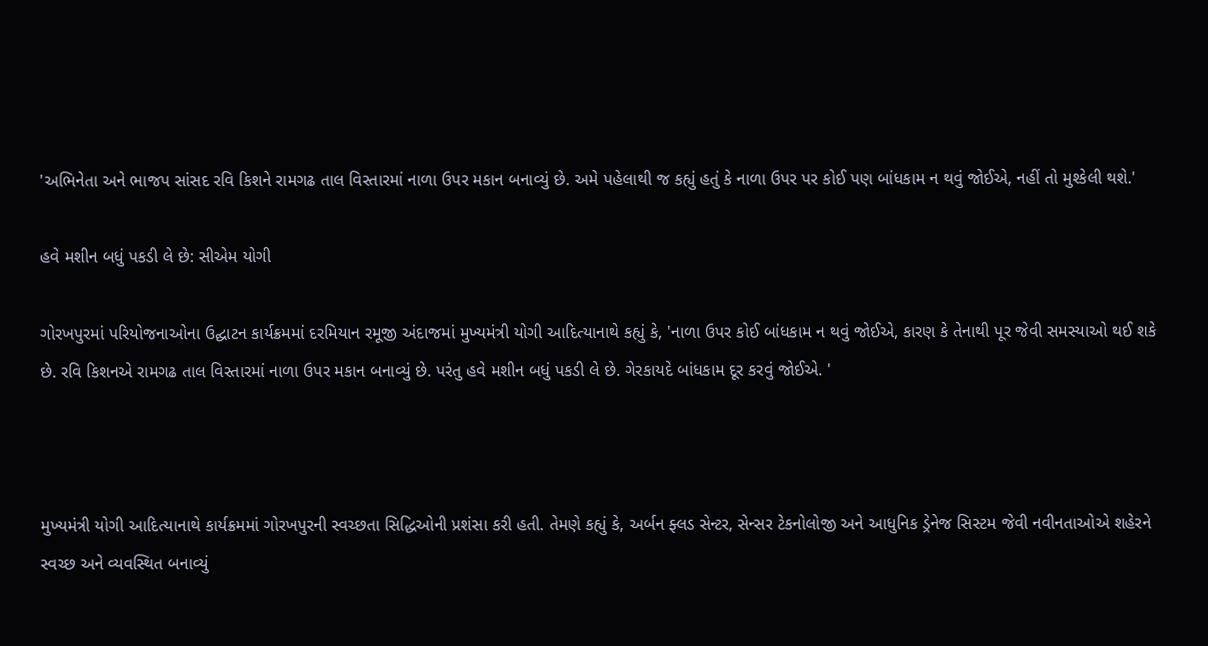'અભિનેતા અને ભાજપ સાંસદ રવિ કિશને રામગઢ તાલ વિસ્તારમાં નાળા ઉપર મકાન બનાવ્યું છે. અમે પહેલાથી જ કહ્યું હતું કે નાળા ઉપર પર કોઈ પણ બાંધકામ ન થવું જોઈએ, નહીં તો મુશ્કેલી થશે.'

હવે મશીન બધું પકડી લે છે: સીએમ યોગી

ગોરખપુરમાં પરિયોજનાઓના ઉદ્ઘાટન કાર્યક્રમમાં દરમિયાન રમૂજી અંદાજમાં મુખ્યમંત્રી યોગી આદિત્યાનાથે કહ્યું કે, 'નાળા ઉપર કોઈ બાંધકામ ન થવું જોઈએ, કારણ કે તેનાથી પૂર જેવી સમસ્યાઓ થઈ શકે છે. રવિ કિશનએ રામગઢ તાલ વિસ્તારમાં નાળા ઉપર મકાન બનાવ્યું છે. પરંતુ હવે મશીન બધું પકડી લે છે. ગેરકાયદે બાંધકામ દૂર કરવું જોઈએ. '



મુખ્યમંત્રી યોગી આદિત્યાનાથે કાર્યક્રમમાં ગોરખપુરની સ્વચ્છતા સિદ્ધિઓની પ્રશંસા કરી હતી. તેમણે કહ્યું કે, અર્બન ફ્લડ સેન્ટર, સેન્સર ટેકનોલોજી અને આધુનિક ડ્રેનેજ સિસ્ટમ જેવી નવીનતાઓએ શહેરને સ્વચ્છ અને વ્યવસ્થિત બનાવ્યું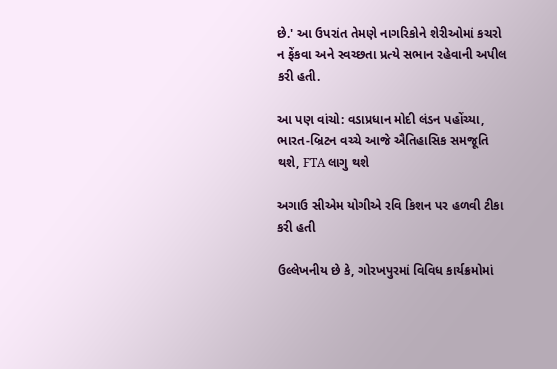છે.' આ ઉપરાંત તેમણે નાગરિકોને શેરીઓમાં કચરો ન ફેંકવા અને સ્વચ્છતા પ્રત્યે સભાન રહેવાની અપીલ કરી હતી.

આ પણ વાંચો: વડાપ્રધાન મોદી લંડન પહોંચ્યા, ભારત-બ્રિટન વચ્ચે આજે ઐતિહાસિક સમજૂતિ થશે, FTA લાગુ થશે

અગાઉ સીએમ યોગીએ રવિ કિશન પર હળવી ટીકા કરી હતી

ઉલ્લેખનીય છે કે, ગોરખપુરમાં વિવિધ કાર્યક્રમોમાં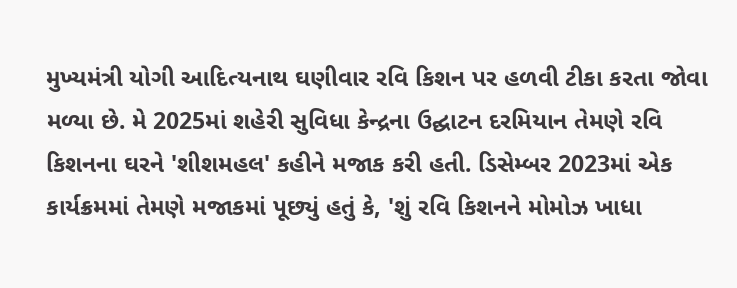મુખ્યમંત્રી યોગી આદિત્યનાથ ઘણીવાર રવિ કિશન પર હળવી ટીકા કરતા જોવા મળ્યા છે. મે 2025માં શહેરી સુવિધા કેન્દ્રના ઉદ્ઘાટન દરમિયાન તેમણે રવિ કિશનના ઘરને 'શીશમહલ' કહીને મજાક કરી હતી. ડિસેમ્બર 2023માં એક કાર્યક્રમમાં તેમણે મજાકમાં પૂછ્યું હતું કે, 'શું રવિ કિશનને મોમોઝ ખાધા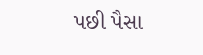પછી પૈસા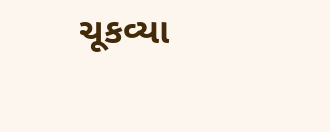ચૂકવ્યા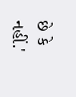છે કે નહીં.'